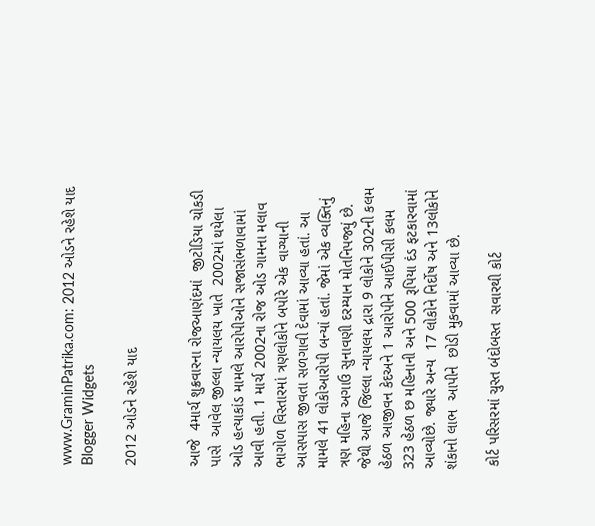www.GraminPatrika.com: 2012 ઓડને રહેશે યાદ Blogger Widgets

2012 ઓડને રહેશે યાદ


આજે  4માર્ચ શુક્રવારના રોજઆણંદમાં  જીટોડિયા ચોકડી પાસે  આવેલ જીલ્લા ન્યાયલય ખાતે  2002માં થયેલા ઓડ હત્યાકાંડ મામલે આરોપીઓને સજાસંભળાવામાં આવી હતી. 1 માર્ચ 2002ના રોજ ઓડ ગામના મલાવ ભાગોળ વિસ્તારમાં ત્રણલોકોને બપોરે એક વાગ્યાની આસપાસ જીવતા સળગાવી દેવામાં આવ્યા હતાં. આ મામલે 41 લોકોઆરોપી બન્યાં હતાં. જેમાં એક વ્યક્તિનું ત્રણ મહિના અગાઉ સુનાવણી દરમ્યાન મોતનિપજ્યું છે. જેથી આજે જિલ્લા ન્યાયલય દ્રારા 9 લોકોને 302ની કલમ હેઠળ આજીવન કેદઅને 1 આરોપીને આઈપીસી કલમ 323 હેઠળ છ મહિનાની અને 500 રૂપિયા દંડ ફટકારવામાં આવ્યોછે. જ્યારે અન્ય  17 લોકોને નિર્દોષ અને 13લોકોને શંકાનો લાભ  આપીને  છોડી મુકવામાં આવ્યા છે.

 કોર્ટ પરિસરમાં ચુસ્ત બંદોબસ્ત  સવારથી કોર્ટ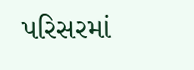પરિસરમાં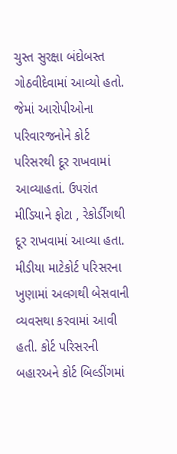ચુસ્ત સુરક્ષા બંદોબસ્ત ગોઠવીદેવામાં આવ્યો હતો. જેમાં આરોપીઓના પરિવારજનોને કોર્ટ પરિસરથી દૂર રાખવામાં આવ્યાહતાં. ઉપરાંત મીડિયાને ફોટા , રેકોર્ડીંગથી દૂર રાખવામાં આવ્યા હતા. મીડીયા માટેકોર્ટ પરિસરના ખુણામાં અલગથી બેસવાની વ્યવસથા કરવામાં આવી હતી. કોર્ટ પરિસરની બહારઅને કોર્ટ બિલ્ડીંગમાં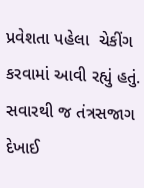પ્રવેશતા પહેલા  ચેકીંગ કરવામાં આવી રહ્યું હતું. સવારથી જ તંત્રસજાગ દેખાઈ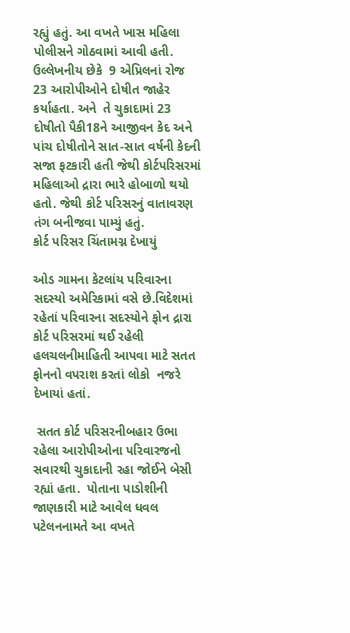રહ્યું હતું. આ વખતે ખાસ મહિલા પોલીસને ગોઠવામાં આવી હતી.  ઉલ્લેખનીય છેકે  9 એપ્રિલનાં રોજ 23 આરોપીઓને દોષીત જાહેર કર્યાહતા. અને  તે ચુકાદામાં 23 દોષીતો પૈકી18ને આજીવન કેદ અને પાંચ દોષીતોને સાત-સાત વર્ષની કેદની સજા ફટકારી હતી જેથી કોર્ટપરિસરમાં મહિલાઓ દ્રારા ભારે હોબાળો થયો હતો. જેથી કોર્ટ પરિસરનું વાતાવરણ તંગ બનીજવા પામ્યું હતું.
કોર્ટ પરિસર ચિંતામગ્ન દેખાયું

ઓડ ગામના કેટલાંય પરિવારના સદસ્યો અમેરિકામાં વસે છે.વિદેશમાં રહેતાં પરિવારના સદસ્યોને ફોન દ્રારા કોર્ટ પરિસરમાં થઈ રહેલી હલચલનીમાહિતી આપવા માટે સતત ફોનનો વપરાશ કરતાં લોકો  નજરે દેખાયાં હતાં.

 સતત કોર્ટ પરિસરનીબહાર ઉભા રહેલા આરોપીઓના પરિવારજનો સવારથી ચુકાદાની રહા જોઈને બેસી રહ્યાં હતા.  પોતાના પાડોશીની જાણકારી માટે આવેલ ધવલ પટેલનનામતે આ વખતે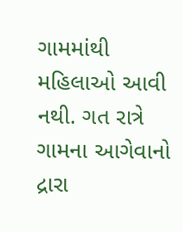ગામમાંથી મહિલાઓ આવી નથી. ગત રાત્રે ગામના આગેવાનો દ્રારા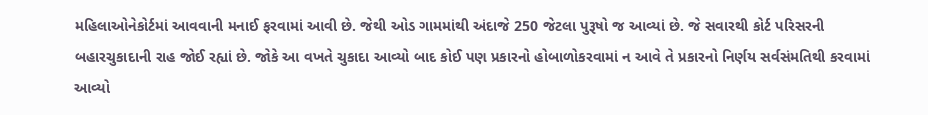મહિલાઓનેકોર્ટમાં આવવાની મનાઈ ફરવામાં આવી છે. જેથી ઓડ ગામમાંથી અંદાજે 250 જેટલા પુરૂષો જ આવ્યાં છે. જે સવારથી કોર્ટ પરિસરની બહારચુકાદાની રાહ જોઈ રહ્યાં છે. જોકે આ વખતે ચુકાદા આવ્યો બાદ કોઈ પણ પ્રકારનો હોબાળોકરવામાં ન આવે તે પ્રકારનો નિર્ણય સર્વસંમતિથી કરવામાં આવ્યો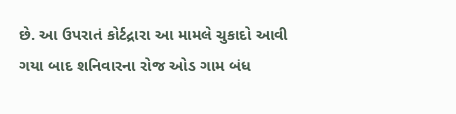છે. આ ઉપરાતં કોર્ટદ્રારા આ મામલે ચુકાદો આવી ગયા બાદ શનિવારના રોજ ઓડ ગામ બંધ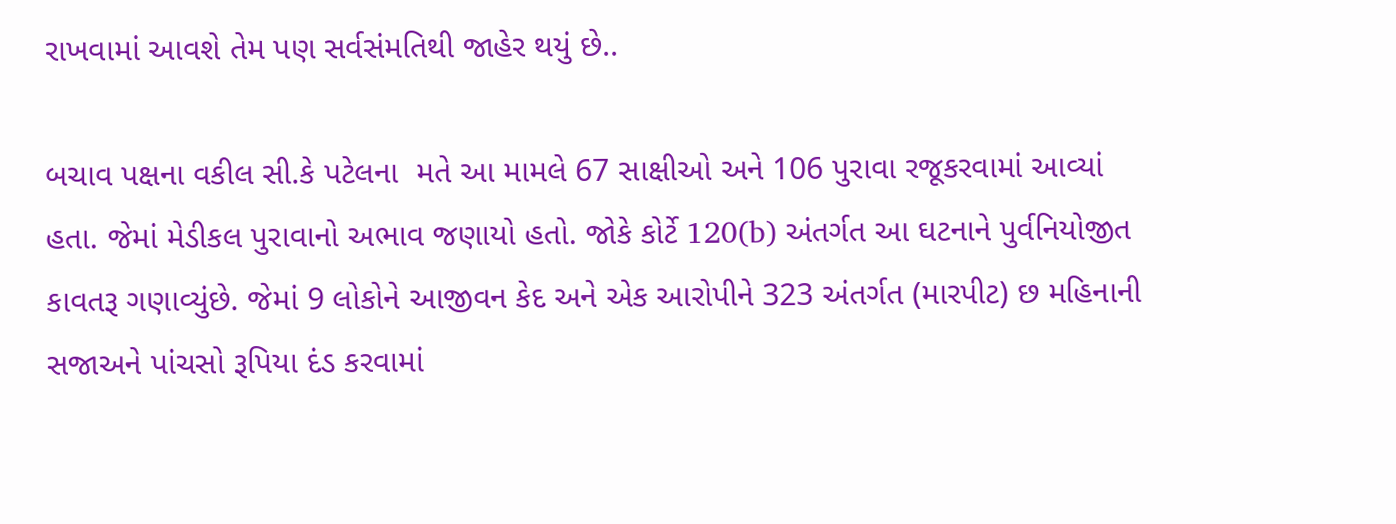રાખવામાં આવશે તેમ પણ સર્વસંમતિથી જાહેર થયું છે..

બચાવ પક્ષના વકીલ સી.કે પટેલના  મતે આ મામલે 67 સાક્ષીઓ અને 106 પુરાવા રજૂકરવામાં આવ્યાં હતા. જેમાં મેડીકલ પુરાવાનો અભાવ જણાયો હતો. જોકે કોર્ટે 120(b) અંતર્ગત આ ઘટનાને પુર્વનિયોજીત કાવતરૂ ગણાવ્યુંછે. જેમાં 9 લોકોને આજીવન કેદ અને એક આરોપીને 323 અંતર્ગત (મારપીટ) છ મહિનાની સજાઅને પાંચસો રૂપિયા દંડ કરવામાં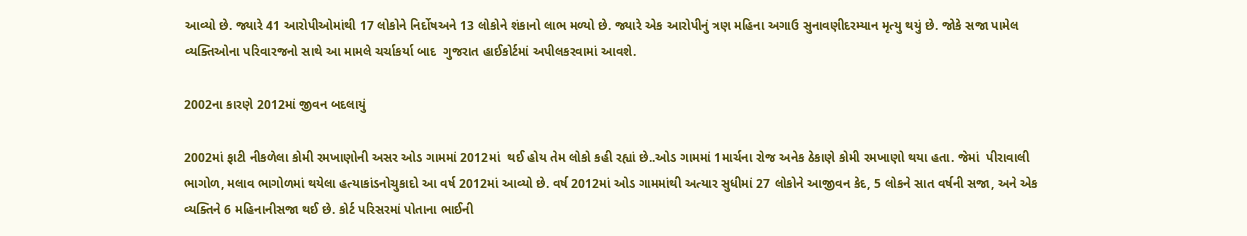આવ્યો છે. જ્યારે 41 આરોપીઓમાંથી 17 લોકોને નિર્દોષઅને 13 લોકોને શંકાનો લાભ મળ્યો છે. જ્યારે એક આરોપીનું ત્રણ મહિના અગાઉ સુનાવણીદરમ્યાન મૃત્યુ થયું છે. જોકે સજા પામેલ વ્યક્તિઓના પરિવારજનો સાથે આ મામલે ચર્ચાકર્યા બાદ  ગુજરાત હાઈકોર્ટમાં અપીલકરવામાં આવશે.

2002ના કારણે 2012માં જીવન બદલાયું

2002માં ફાટી નીકળેલા કોમી રમખાણોની અસર ઓડ ગામમાં 2012માં  થઈ હોય તેમ લોકો કહી રહ્યાં છે..ઓડ ગામમાં 1માર્ચના રોજ અનેક ઠેકાણે કોમી રમખાણો થયા હતા. જેમાં  પીરાવાલી ભાગોળ, મલાવ ભાગોળમાં થયેલા હત્યાકાંડનોચુકાદો આ વર્ષ 2012માં આવ્યો છે. વર્ષ 2012માં ઓડ ગામમાંથી અત્યાર સુધીમાં 27 લોકોને આજીવન કેદ, 5 લોકને સાત વર્ષની સજા, અને એક વ્યક્તિને 6 મહિનાનીસજા થઈ છે. કોર્ટ પરિસરમાં પોતાના ભાઈની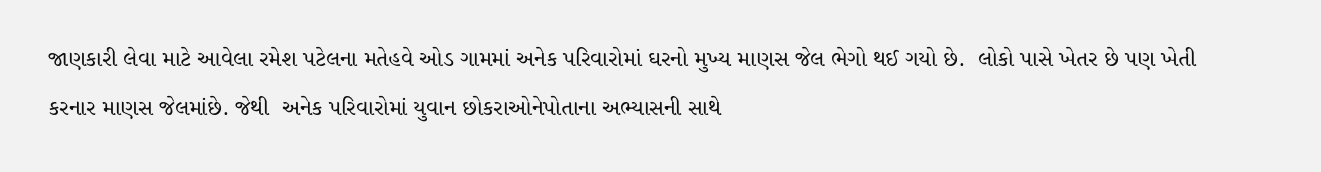જાણકારી લેવા માટે આવેલા રમેશ પટેલના મતેહવે ઓડ ગામમાં અનેક પરિવારોમાં ઘરનો મુખ્ય માણસ જેલ ભેગો થઈ ગયો છે.  લોકો પાસે ખેતર છે પણ ખેતી કરનાર માણસ જેલમાંછે. જેથી  અનેક પરિવારોમાં યુવાન છોકરાઓનેપોતાના અભ્યાસની સાથે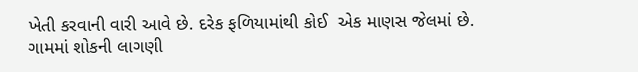ખેતી કરવાની વારી આવે છે. દરેક ફળિયામાંથી કોઈ  એક માણસ જેલમાં છે. ગામમાં શોકની લાગણી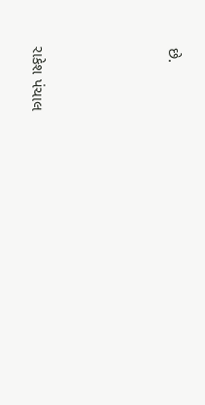છે.






રાકેશ પંચાલ